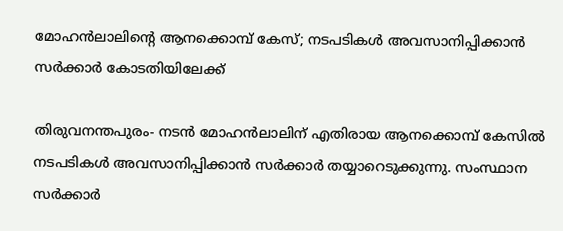മോഹന്‍ലാലിന്റെ ആനക്കൊമ്പ് കേസ്; നടപടികള്‍ അവസാനിപ്പിക്കാന്‍ സര്‍ക്കാര്‍ കോടതിയിലേക്ക്

തിരുവനന്തപുരം- നടന്‍ മോഹന്‍ലാലിന് എതിരായ ആനക്കൊമ്പ് കേസില്‍ നടപടികള്‍ അവസാനിപ്പിക്കാന്‍ സര്‍ക്കാര്‍ തയ്യാറെടുക്കുന്നു. സംസ്ഥാന സര്‍ക്കാര്‍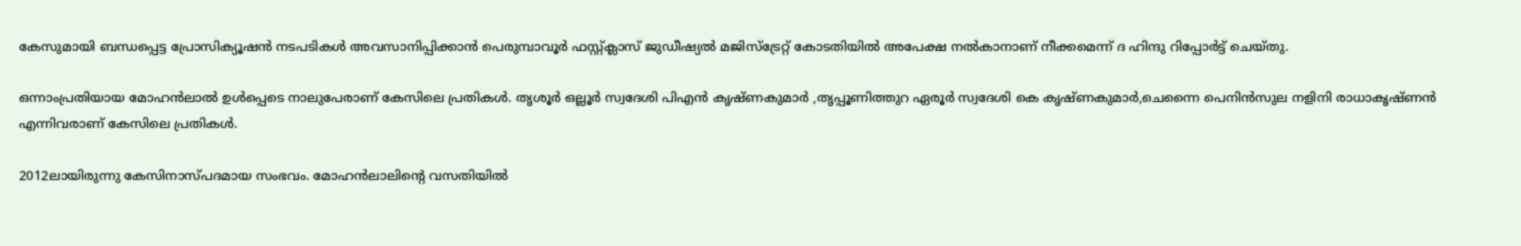കേസുമായി ബന്ധപ്പെട്ട പ്രോസിക്യൂഷന്‍ നടപടികള്‍ അവസാനിപ്പിക്കാന്‍ പെരുമ്പാവൂര്‍ ഫസ്റ്റ്ക്ലാസ് ജുഡീഷ്യല്‍ മജിസ്‌ട്രേറ്റ് കോടതിയില്‍ അപേക്ഷ നല്‍കാനാണ് നീക്കമെന്ന് ദ ഹിന്ദു റിപ്പോര്‍ട്ട് ചെയ്തു.

ഒന്നാംപ്രതിയായ മോഹന്‍ലാല്‍ ഉള്‍പ്പെടെ നാലുപേരാണ് കേസിലെ പ്രതികള്‍. തൃശൂര്‍ ഒല്ലൂര്‍ സ്വദേശി പിഎന്‍ കൃഷ്ണകുമാര്‍ ,തൃപ്പൂണിത്തുറ ഏരൂര്‍ സ്വദേശി കെ കൃഷ്ണകുമാര്‍,ചെന്നൈ പെനിന്‍സുല നളിനി രാധാകൃഷ്ണന്‍ എന്നിവരാണ് കേസിലെ പ്രതികള്‍.

2012ലായിരുന്നു കേസിനാസ്പദമായ സംഭവം. മോഹന്‍ലാലിന്റെ വസതിയില്‍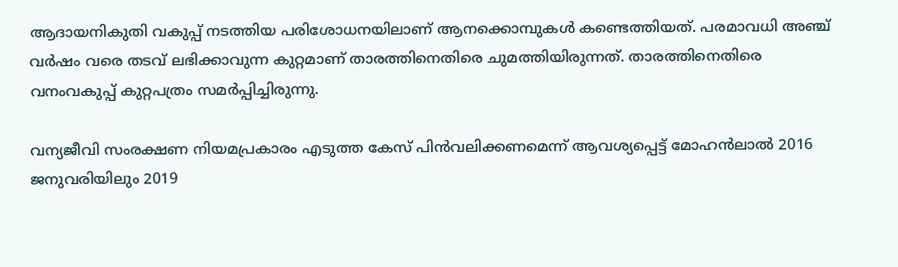ആദായനികുതി വകുപ്പ് നടത്തിയ പരിശോധനയിലാണ് ആനക്കൊമ്പുകള്‍ കണ്ടെത്തിയത്. പരമാവധി അഞ്ച് വര്‍ഷം വരെ തടവ് ലഭിക്കാവുന്ന കുറ്റമാണ് താരത്തിനെതിരെ ചുമത്തിയിരുന്നത്. താരത്തിനെതിരെ വനംവകുപ്പ് കുറ്റപത്രം സമര്‍പ്പിച്ചിരുന്നു.

വന്യജീവി സംരക്ഷണ നിയമപ്രകാരം എടുത്ത കേസ് പിന്‍വലിക്കണമെന്ന് ആവശ്യപ്പെട്ട് മോഹന്‍ലാല്‍ 2016 ജനുവരിയിലും 2019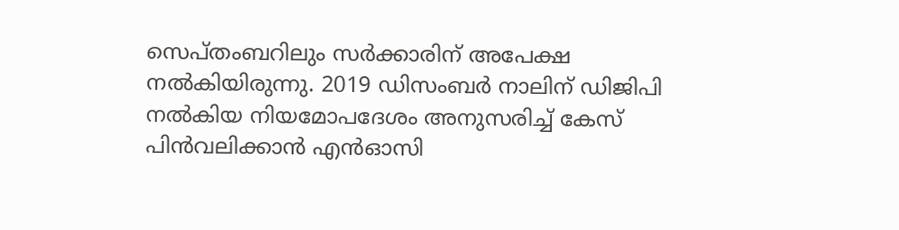സെപ്തംബറിലും സര്‍ക്കാരിന് അപേക്ഷ നല്‍കിയിരുന്നു. 2019 ഡിസംബര്‍ നാലിന് ഡിജിപി നല്‍കിയ നിയമോപദേശം അനുസരിച്ച് കേസ് പിന്‍വലിക്കാന്‍ എന്‍ഓസി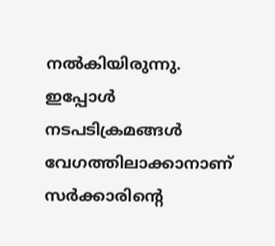നല്‍കിയിരുന്നു. ഇപ്പോള്‍ നടപടിക്രമങ്ങള്‍ വേഗത്തിലാക്കാനാണ് സര്‍ക്കാരിന്റെ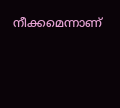നീക്കമെന്നാണ്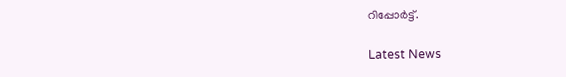റിപ്പോര്‍ട്ട്.

Latest News